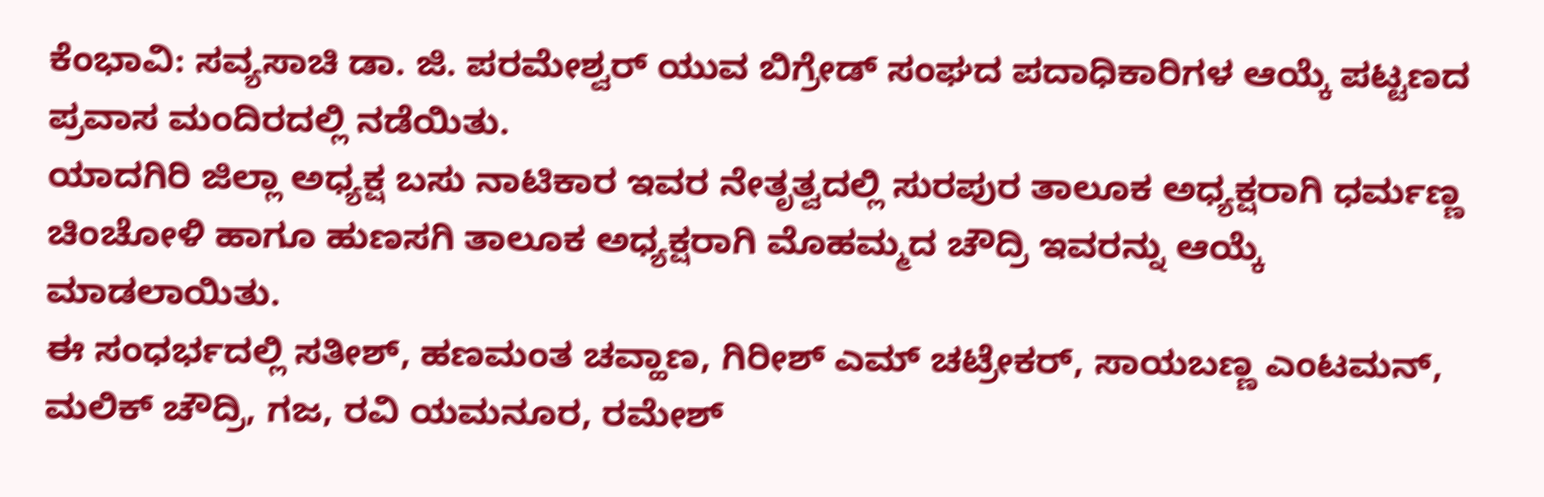ಕೆಂಭಾವಿ: ಸವ್ಯಸಾಚಿ ಡಾ. ಜಿ. ಪರಮೇಶ್ವರ್ ಯುವ ಬಿಗ್ರೇಡ್ ಸಂಘದ ಪದಾಧಿಕಾರಿಗಳ ಆಯ್ಕೆ ಪಟ್ಟಣದ ಪ್ರವಾಸ ಮಂದಿರದಲ್ಲಿ ನಡೆಯಿತು.
ಯಾದಗಿರಿ ಜಿಲ್ಲಾ ಅಧ್ಯಕ್ಷ ಬಸು ನಾಟಿಕಾರ ಇವರ ನೇತೃತ್ವದಲ್ಲಿ ಸುರಪುರ ತಾಲೂಕ ಅಧ್ಯಕ್ಷರಾಗಿ ಧರ್ಮಣ್ಣ ಚಿಂಚೋಳಿ ಹಾಗೂ ಹುಣಸಗಿ ತಾಲೂಕ ಅಧ್ಯಕ್ಷರಾಗಿ ಮೊಹಮ್ಮದ ಚೌದ್ರಿ ಇವರನ್ನು ಆಯ್ಕೆ ಮಾಡಲಾಯಿತು.
ಈ ಸಂಧರ್ಭದಲ್ಲಿ ಸತೀಶ್, ಹಣಮಂತ ಚವ್ಹಾಣ, ಗಿರೀಶ್ ಎಮ್ ಚಟ್ರೇಕರ್, ಸಾಯಬಣ್ಣ ಎಂಟಮನ್, ಮಲಿಕ್ ಚೌದ್ರಿ, ಗಜ, ರವಿ ಯಮನೂರ, ರಮೇಶ್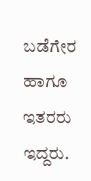ಬಡೆಗೇರ ಹಾಗೂ ಇತರರು ಇದ್ದರು.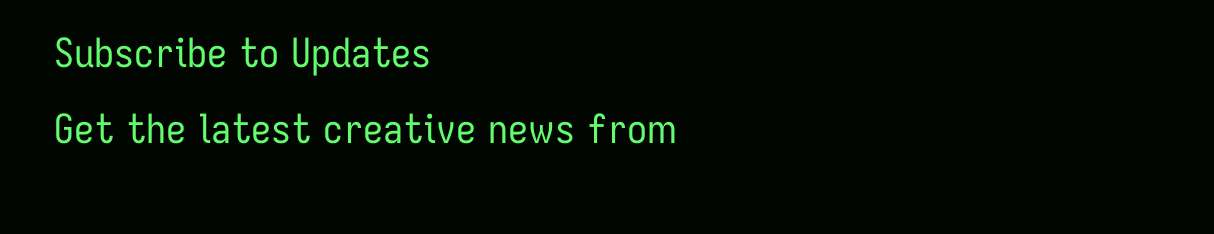Subscribe to Updates
Get the latest creative news from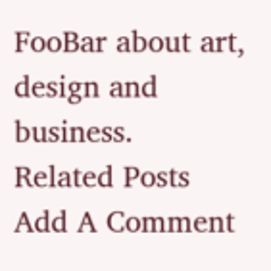FooBar about art, design and business.
Related Posts
Add A Comment